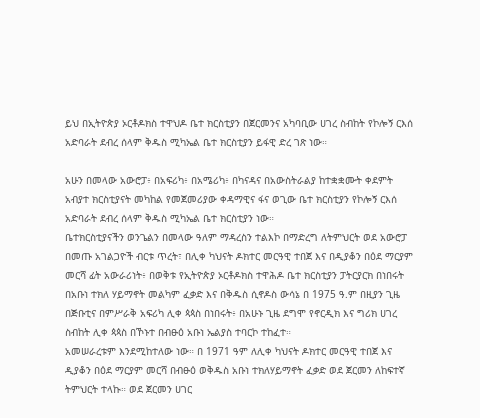ይህ በኢትዮጵያ ኦርቶዶክስ ተዋህዶ ቤተ ክርስቲያን በጀርመንና አካባቢው ሀገረ ስብከት የኮሎኝ ርእሰ አድባራት ደብረ ሰላም ቅዱስ ሚካኤል ቤተ ክርስቲያን ይፋዊ ድረ ገጽ ነው።

አሁን በመላው አውሮፓ፥ በአፍሪካ፥ በአሜሪካ፥ በካናዳና በአውስትራልያ ከተቋቋሙት ቀደምት አብያተ ክርስቲያናት መካከል የመጀመሪያው ቀዳማዊና ፋና ወጊው ቤተ ክርስቲያን የኮሎኝ ርእሰ አድባራት ደብረ ሰላም ቅዱስ ሚካኤል ቤተ ክርስቲያን ነው።
ቤተክርስቲያናችን ወንጌልን በመላው ዓለም ማዳረስን ተልእኮ በማድረግ ለትምህርት ወደ አውሮፓ በመጡ አገልጋዮች ብርቱ ጥረት፣ በሊቀ ካህናት ዶክተር መርዓዊ ተበጀ እና በዲያቆን በዕደ ማርያም መርሻ ፊት አውራሪነት፥ በወቅቱ የኢትዮጵያ ኦርቶዶክስ ተዋሕዶ ቤተ ክርስቲያን ፓትርያርክ በነበሩት በአቡነ ተክለ ሃይማኖት መልካም ፈቃድ እና በቅዱስ ሲኖዶስ ውሳኔ በ 1975 ዓ.ም በዚያን ጊዜ በጅቡቲና በምሥራቅ አፍሪካ ሊቀ ጳጳስ በነበሩት፥ በአሁኑ ጊዜ ደግሞ የኖርዲክ እና ግሪክ ሀገረ ስብከት ሊቀ ጳጳስ በኾኑተ በብፁዕ አቡነ ኤልያስ ተባርኮ ተከፈተ።
አመሠራረቱም እንደሚከተለው ነው። በ 1971 ዓም ለሊቀ ካህናት ዶክተር መርዓዊ ተበጀ እና ዲያቆን በዕደ ማርያም መርሻ በብፁዕ ወቅዱስ አቡነ ተክለሃይማኖት ፈቃድ ወደ ጀርመን ለከፍተኛ ትምህርት ተላኩ። ወደ ጀርመን ሀገር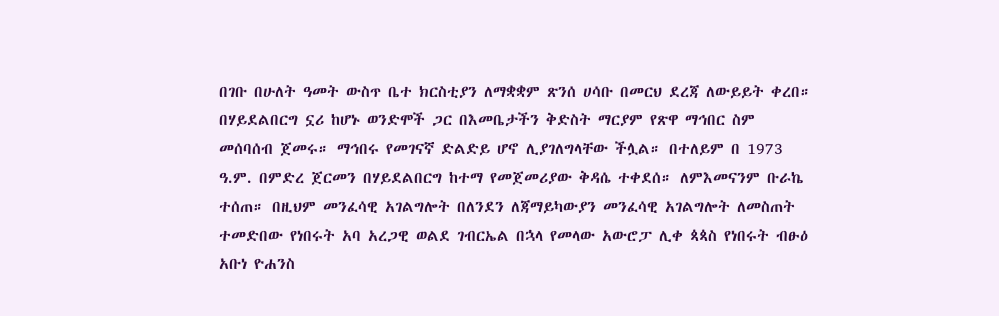በገቡ በሁለት ዓመት ውስጥ ቤተ ክርስቲያን ለማቋቋም ጽንሰ ሀሳቡ በመርህ ደረጃ ለውይይት ቀረበ። በሃይደልበርግ ኗሪ ከሆኑ ወንድሞች ጋር በእመቤታችን ቅድስት ማርያም የጽዋ ማኅበር ስም መሰባሰብ ጀመሩ። ማኅበሩ የመገናኛ ድልድይ ሆኖ ሊያገለግላቸው ችሏል። በተለይም በ 1973 ዓ.ም. በምድረ ጀርመን በሃይደልበርግ ከተማ የመጀመሪያው ቅዳሴ ተቀደሰ። ለምእመናንም ቡራኬ ተሰጠ። በዚህም መንፈሳዊ አገልግሎት በለንደን ለጃማይካውያን መንፈሳዊ አገልግሎት ለመስጠት ተመድበው የነበሩት አባ አረጋዊ ወልደ ገብርኤል በኋላ የመላው አውሮፓ ሊቀ ጳጳስ የነበሩት ብፁዕ አቡነ ዮሐንስ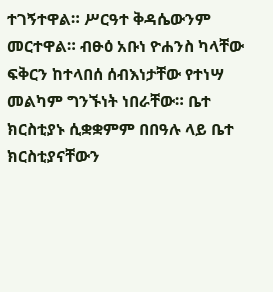ተገኝተዋል። ሥርዓተ ቅዳሴውንም መርተዋል። ብፁዕ አቡነ ዮሐንስ ካላቸው ፍቅርን ከተላበሰ ሰብእነታቸው የተነሣ መልካም ግንኙነት ነበራቸው። ቤተ ክርስቲያኑ ሲቋቋምም በበዓሉ ላይ ቤተ ክርስቲያናቸውን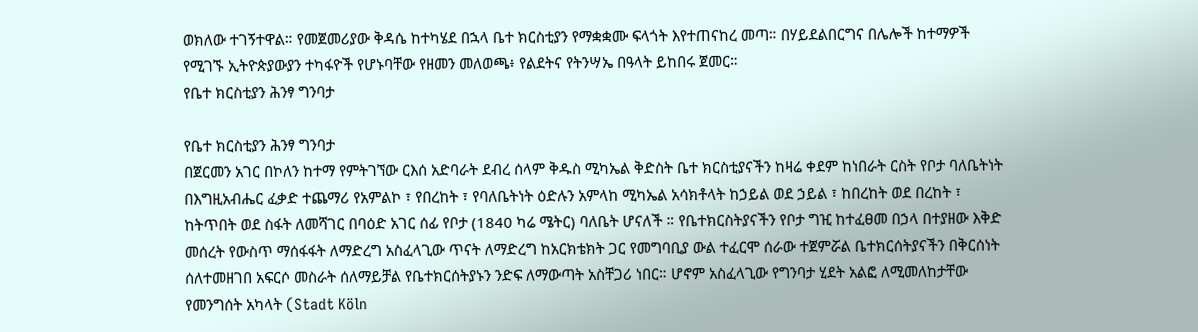ወክለው ተገኝተዋል። የመጀመሪያው ቅዳሴ ከተካሄደ በኋላ ቤተ ክርስቲያን የማቋቋሙ ፍላጎት እየተጠናከረ መጣ። በሃይደልበርግና በሌሎች ከተማዎች የሚገኙ ኢትዮጵያውያን ተካፋዮች የሆኑባቸው የዘመን መለወጫ፥ የልደትና የትንሣኤ በዓላት ይከበሩ ጀመር።
የቤተ ክርስቲያን ሕንፃ ግንባታ

የቤተ ክርስቲያን ሕንፃ ግንባታ
በጀርመን አገር በኮለን ከተማ የምትገኘው ርእሰ አድባራት ደብረ ሰላም ቅዱስ ሚካኤል ቅድስት ቤተ ክርስቲያናችን ከዛሬ ቀደም ከነበራት ርስት የቦታ ባለቤትነት በእግዚአብሔር ፈቃድ ተጨማሪ የአምልኮ ፣ የበረከት ፣ የባለቤትነት ዕድሉን አምላከ ሚካኤል አሳክቶላት ከኃይል ወደ ኃይል ፣ ከበረከት ወደ በረከት ፣ ከትጥበት ወደ ስፋት ለመሻገር በባዕድ አገር ሰፊ የቦታ (1840 ካሬ ሜትር) ባለቤት ሆናለች ። የቤተክርስትያናችን የቦታ ግዢ ከተፈፀመ በኃላ በተያዘው እቅድ መሰረት የውስጥ ማሰፋፋት ለማድረግ አስፈላጊው ጥናት ለማድረግ ከአርክቴክት ጋር የመግባቢያ ውል ተፈርሞ ሰራው ተጀምሯል ቤተክርሰትያናችን በቅርሰነት ሰለተመዘገበ አፍርሶ መስራት ሰለማይቻል የቤተክርሰትያኑን ንድፍ ለማውጣት አስቸጋሪ ነበር። ሆኖም አስፈላጊው የግንባታ ሂደት አልፎ ለሚመለከታቸው የመንግሰት አካላት (Stadt Köln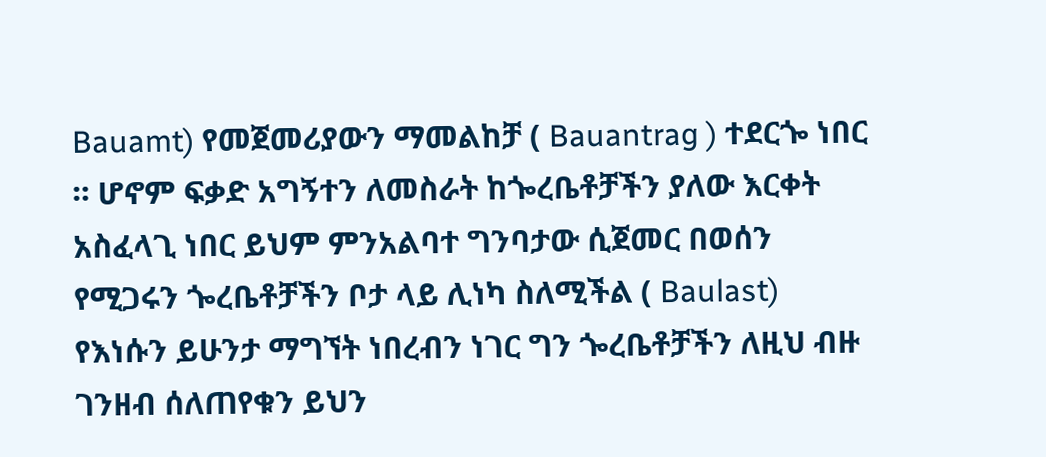Bauamt) የመጀመሪያውን ማመልከቻ ( Bauantrag ) ተደርጐ ነበር ። ሆኖም ፍቃድ አግኝተን ለመስራት ከጐረቤቶቻችን ያለው እርቀት አስፈላጊ ነበር ይህም ምንአልባተ ግንባታው ሲጀመር በወሰን የሚጋሩን ጐረቤቶቻችን ቦታ ላይ ሊነካ ስለሚችል ( Baulast) የእነሱን ይሁንታ ማግኘት ነበረብን ነገር ግን ጐረቤቶቻችን ለዚህ ብዙ ገንዘብ ሰለጠየቁን ይህን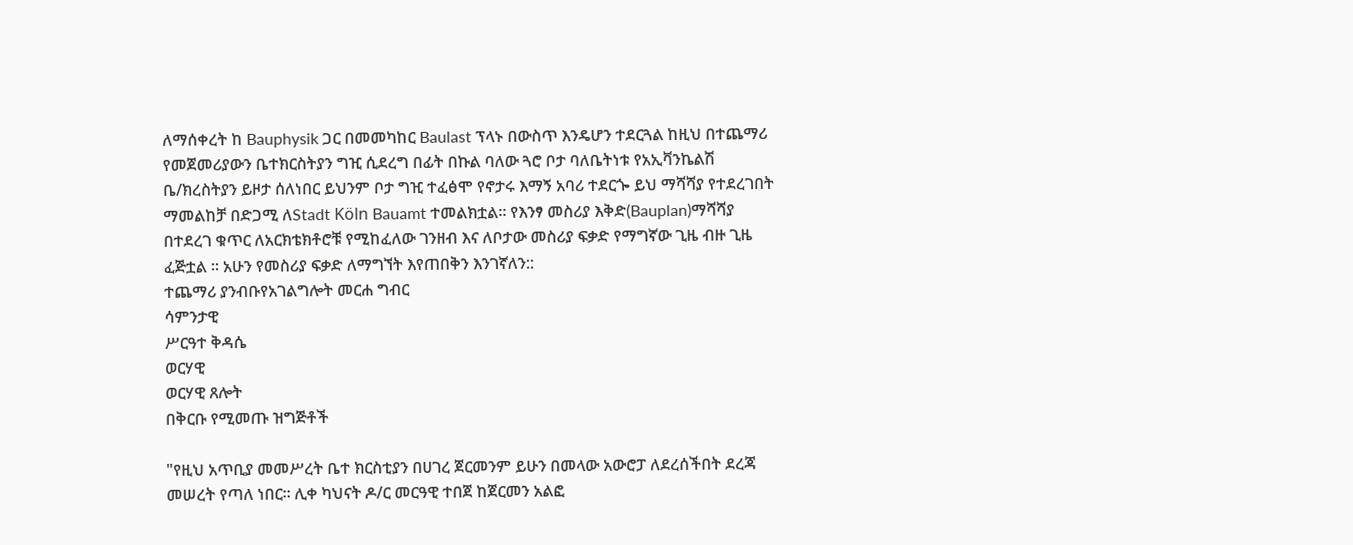ለማሰቀረት ከ Bauphysik ጋር በመመካከር Baulast ፕላኑ በውስጥ እንዴሆን ተደርጓል ከዚህ በተጨማሪ የመጀመሪያውን ቤተክርስትያን ግዢ ሲደረግ በፊት በኩል ባለው ጓሮ ቦታ ባለቤትነቱ የአኢቫንኬልሽ ቤ/ክረስትያን ይዞታ ሰለነበር ይህንም ቦታ ግዢ ተፈፅሞ የኖታሩ እማኝ አባሪ ተደርጐ ይህ ማሻሻያ የተደረገበት ማመልከቻ በድጋሚ ለStadt Köln Bauamt ተመልክቷል። የእንፃ መስሪያ እቅድ(Bauplan)ማሻሻያ በተደረገ ቁጥር ለአርክቴክቶሮቹ የሚከፈለው ገንዘብ እና ለቦታው መስሪያ ፍቃድ የማግኛው ጊዜ ብዙ ጊዜ ፈጅቷል ። አሁን የመስሪያ ፍቃድ ለማግኘት እየጠበቅን እንገኛለን::
ተጨማሪ ያንብቡየአገልግሎት መርሐ ግብር
ሳምንታዊ
ሥርዓተ ቅዳሴ
ወርሃዊ
ወርሃዊ ጸሎት
በቅርቡ የሚመጡ ዝግጅቶች

"የዚህ አጥቢያ መመሥረት ቤተ ክርስቲያን በሀገረ ጀርመንም ይሁን በመላው አውሮፓ ለደረሰችበት ደረጃ መሠረት የጣለ ነበር። ሊቀ ካህናት ዶ/ር መርዓዊ ተበጀ ከጀርመን አልፎ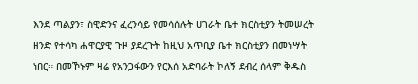እንደ ጣልያን፣ ስዊድንና ፈረንሳይ የመሳሰሉት ሀገራት ቤተ ክርስቲያን ትመሠረት ዘንድ የተሳካ ሐዋርያዊ ጉዞ ያደረጉት ከዚህ አጥቢያ ቤተ ክርስቲያን በመነሣት ነበር። በመኾኑም ዛሬ የአንጋፋውን የርእሰ አድባራት ኮለኝ ደብረ ሰላም ቅዱስ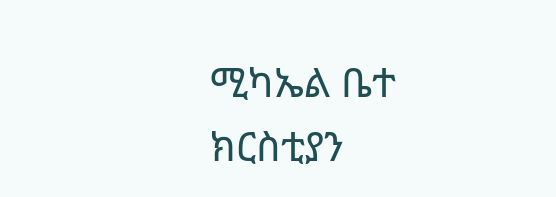ሚካኤል ቤተ ክርስቲያን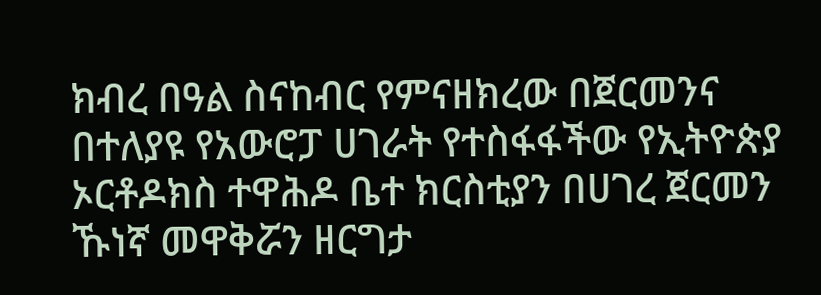ክብረ በዓል ስናከብር የምናዘክረው በጀርመንና በተለያዩ የአውሮፓ ሀገራት የተስፋፋችው የኢትዮጵያ ኦርቶዶክስ ተዋሕዶ ቤተ ክርስቲያን በሀገረ ጀርመን ኹነኛ መዋቅሯን ዘርግታ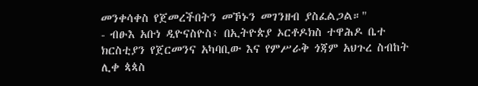መንቀሳቀስ የጀመረችበትን መኾኑን መገንዘብ ያስፈልጋል።"
- ብፁእ አቡነ ዲዮናስዮስ፥ በኢትዮጵያ ኦርቶዶክስ ተዋሕዶ ቤተ ክርስቲያን የጀርመንና አካባቢው እና የምሥራቅ ጎጃም አህጉረ ስብከት ሊቀ ጳጳስ